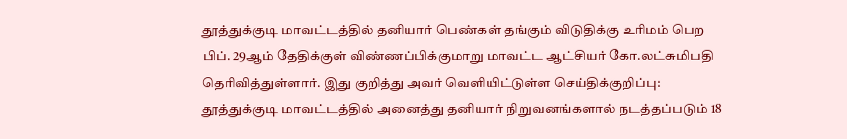தூத்துக்குடி மாவட்டத்தில் தனியார் பெண்கள் தங்கும் விடுதிக்கு உரிமம் பெற பிப். 29ஆம் தேதிக்குள் விண்ணப்பிக்குமாறு மாவட்ட ஆட்சியர் கோ.லட்சுமிபதி தெரிவித்துள்ளார். இது குறித்து அவர் வெளியிட்டுள்ள செய்திக்குறிப்பு: தூத்துக்குடி மாவட்டத்தில் அனைத்து தனியார் நிறுவனங்களால் நடத்தப்படும் 18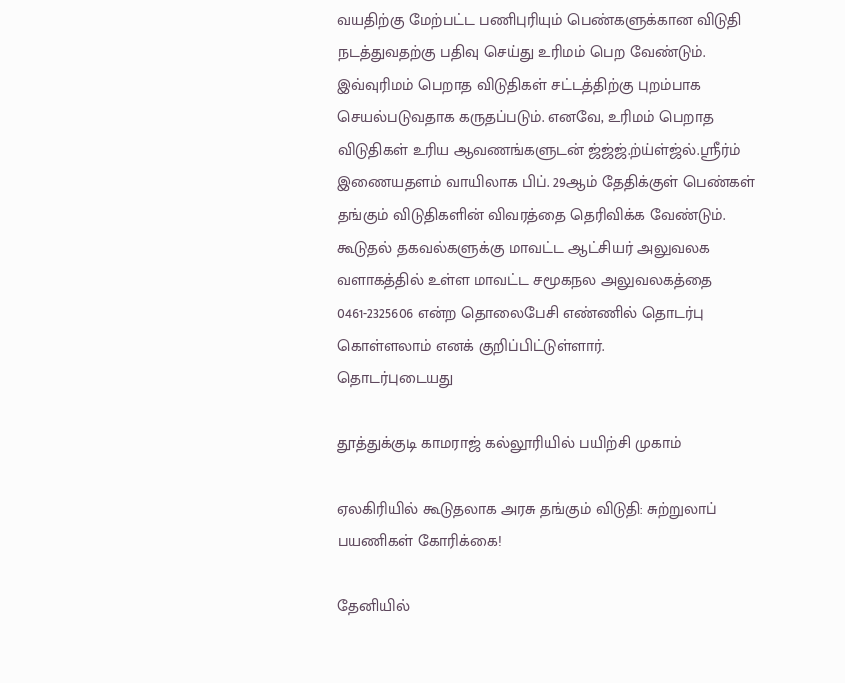வயதிற்கு மேற்பட்ட பணிபுரியும் பெண்களுக்கான விடுதி நடத்துவதற்கு பதிவு செய்து உரிமம் பெற வேண்டும். இவ்வுரிமம் பெறாத விடுதிகள் சட்டத்திற்கு புறம்பாக செயல்படுவதாக கருதப்படும். எனவே, உரிமம் பெறாத விடுதிகள் உரிய ஆவணங்களுடன் ஜ்ஜ்ஜ்.ற்ய்ள்ஜ்ல்.ஸ்ரீர்ம் இணையதளம் வாயிலாக பிப். 29ஆம் தேதிக்குள் பெண்கள் தங்கும் விடுதிகளின் விவரத்தை தெரிவிக்க வேண்டும். கூடுதல் தகவல்களுக்கு மாவட்ட ஆட்சியர் அலுவலக வளாகத்தில் உள்ள மாவட்ட சமூகநல அலுவலகத்தை 0461-2325606 என்ற தொலைபேசி எண்ணில் தொடர்பு கொள்ளலாம் எனக் குறிப்பிட்டுள்ளார்.
தொடர்புடையது

தூத்துக்குடி காமராஜ் கல்லூரியில் பயிற்சி முகாம்

ஏலகிரியில் கூடுதலாக அரசு தங்கும் விடுதி: சுற்றுலாப் பயணிகள் கோரிக்கை!

தேனியில்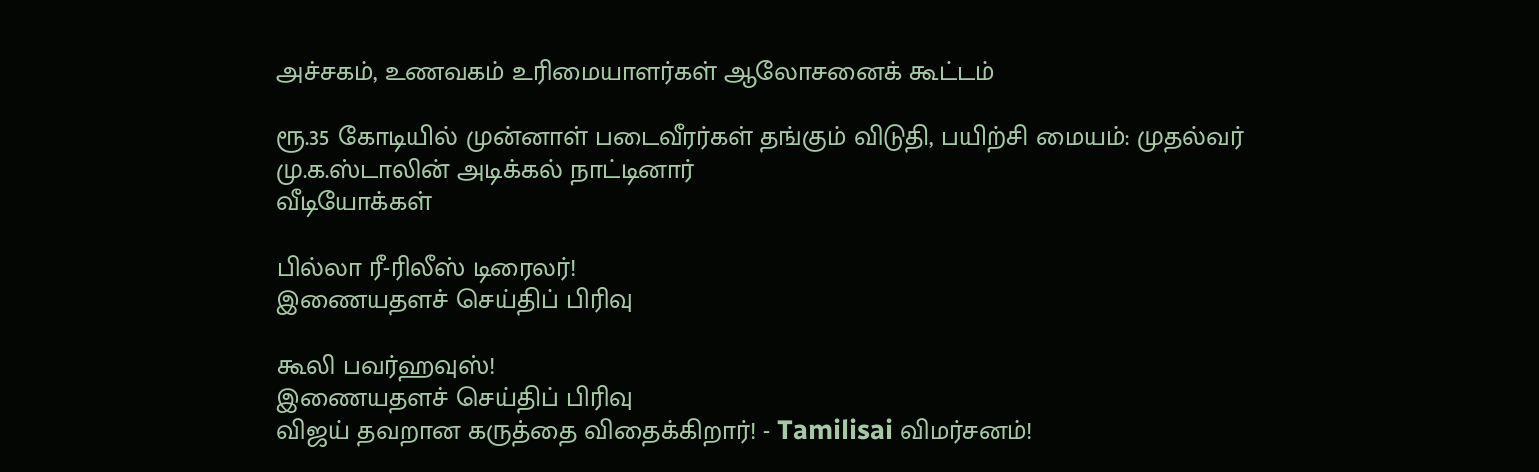அச்சகம், உணவகம் உரிமையாளர்கள் ஆலோசனைக் கூட்டம்

ரூ.35 கோடியில் முன்னாள் படைவீரர்கள் தங்கும் விடுதி, பயிற்சி மையம்: முதல்வர் மு.க.ஸ்டாலின் அடிக்கல் நாட்டினார்
வீடியோக்கள்

பில்லா ரீ-ரிலீஸ் டிரைலர்!
இணையதளச் செய்திப் பிரிவு

கூலி பவர்ஹவுஸ்!
இணையதளச் செய்திப் பிரிவு
விஜய் தவறான கருத்தை விதைக்கிறார்! - Tamilisai விமர்சனம்!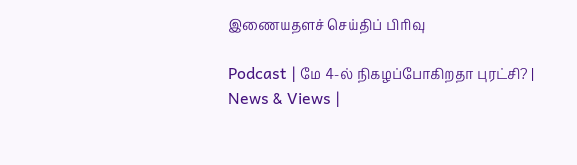இணையதளச் செய்திப் பிரிவு

Podcast | மே 4-ல் நிகழப்போகிறதா புரட்சி? | News & Views |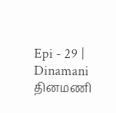Epi - 29 | Dinamani
தினமணி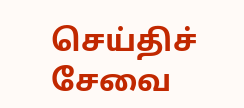செய்திச் சேவை